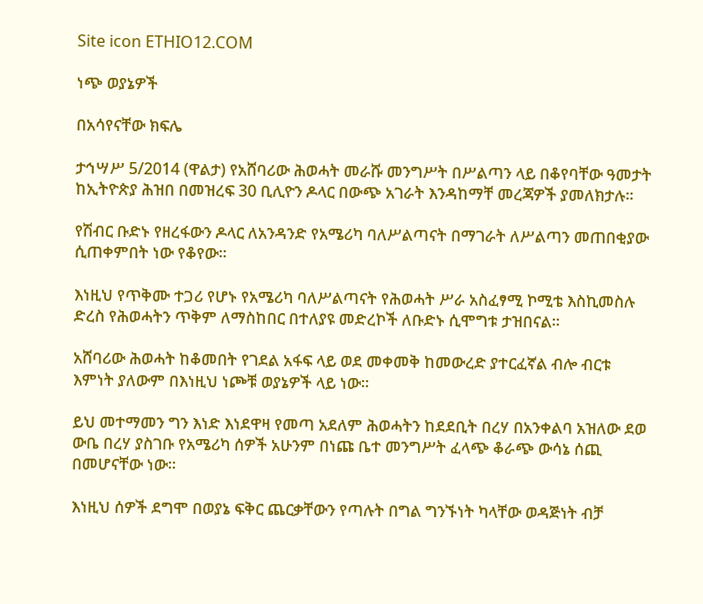Site icon ETHIO12.COM

ነጭ ወያኔዎች

በአሳየናቸው ክፍሌ

ታኅሣሥ 5/2014 (ዋልታ) የአሸባሪው ሕወሓት መራሹ መንግሥት በሥልጣን ላይ በቆየባቸው ዓመታት ከኢትዮጵያ ሕዝበ በመዝረፍ 30 ቢሊዮን ዶላር በውጭ አገራት እንዳከማቸ መረጃዎች ያመለክታሉ፡፡

የሽብር ቡድኑ የዘረፋውን ዶላር ለአንዳንድ የአሜሪካ ባለሥልጣናት በማገራት ለሥልጣን መጠበቂያው ሲጠቀምበት ነው የቆየው፡፡

እነዚህ የጥቅሙ ተጋሪ የሆኑ የአሜሪካ ባለሥልጣናት የሕወሓት ሥራ አስፈፃሚ ኮሚቴ እስኪመስሉ ድረስ የሕወሓትን ጥቅም ለማስከበር በተለያዩ መድረኮች ለቡድኑ ሲሞግቱ ታዝበናል፡፡

አሸባሪው ሕወሓት ከቆመበት የገደል አፋፍ ላይ ወደ መቀመቅ ከመውረድ ያተርፈኛል ብሎ ብርቱ እምነት ያለውም በእነዚህ ነጮቹ ወያኔዎች ላይ ነው፡፡

ይህ መተማመን ግን እነድ እነደዋዛ የመጣ አደለም ሕወሓትን ከደደቢት በረሃ በአንቀልባ አዝለው ደወ ውቤ በረሃ ያስገቡ የአሜሪካ ሰዎች አሁንም በነጩ ቤተ መንግሥት ፈላጭ ቆራጭ ውሳኔ ሰጪ በመሆናቸው ነው፡፡

እነዚህ ሰዎች ደግሞ በወያኔ ፍቅር ጨርቃቸውን የጣሉት በግል ግንኙነት ካላቸው ወዳጅነት ብቻ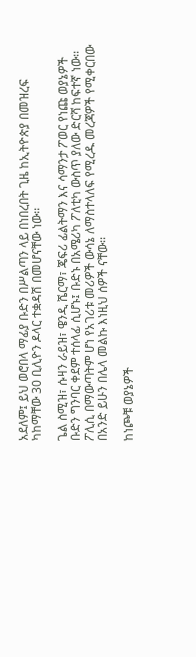አደለም፤ ይህ ወሮበላ ማፊያ ቡድን በሥልጣን ላይ በነበረበት ጊዜ ከኢትዮጵያ በመዝረፍ ካከማቸው 30 ቢሊዮን ዶላር ተቋዳሽ በመሆናቸው ነው፡፡

ጌል ስሚዝ፣ ሱዛን ራይዝ፣ ዌንዲ ሼርማ፣ ጄፍሪ ፊልትማን እና ሳማንታ ፖወር የነጩ ወያኔዎች ቡድን ግንባር ቀደም ተሰላፊ ሲሆኑ፤ ቡድኑ በአሜሪካ ፖለቲካ ውስጥ ያለው ድርሻ ከፍተኛ ነው፡፡ ፖሊሲ በማውጣትም ሆነ የአገሪቱ መሪዎች ውሳኔ ለማስተላለፍ የሚረዱ መረጃዎች የሚቀርበው በአንድ ይሁን በሌላ መልኩ እነዚህ ሰዎች ናቸው፡፡

ከነጮቹ ወያኔዎች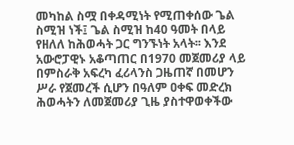መካከል ስሟ በቀዳሚነት የሚጠቀሰው ጌል ስሚዝ ነች፤ ጌል ስሚዝ ከ40 ዓመት በላይ የዘለለ ከሕወሓት ጋር ግንኙነት አላት፡፡ እንደ አውሮፓዊኑ አቆጣጠር በ1970 መጀመሪያ ላይ በምስራቅ አፍረካ ፈሪላንስ ጋዜጠኛ በመሆን ሥራ የጀመረች ሲሆን በዓለም ዐቀፍ መድረክ ሕወሓትን ለመጀመሪያ ጊዜ ያስተዋወቀችው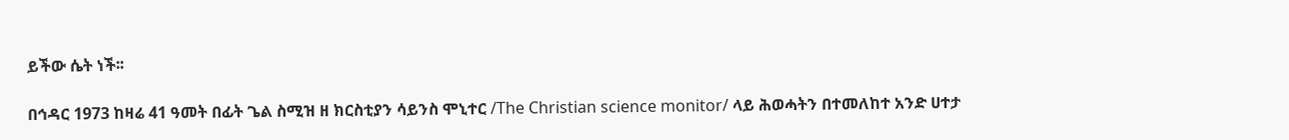ይችው ሴት ነች፡፡

በኅዳር 1973 ከዛሬ 41 ዓመት በፊት ጌል ስሚዝ ዘ ክርስቲያን ሳይንስ ሞኒተር /The Christian science monitor/ ላይ ሕወሓትን በተመለከተ አንድ ሀተታ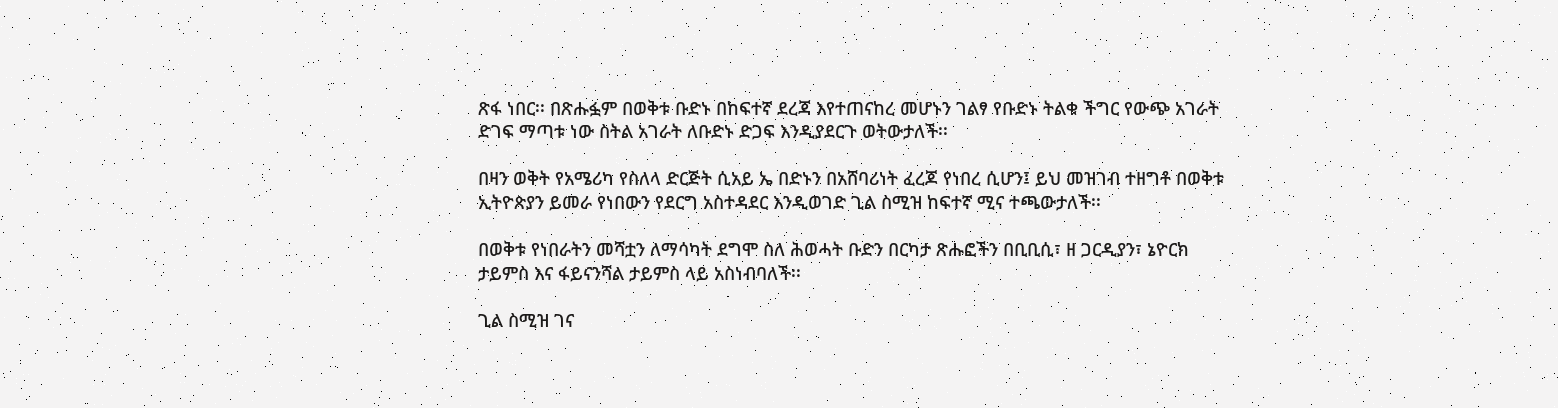ጽፋ ነበር፡፡ በጽሑፏም በወቅቱ ቡድኑ በከፍተኛ ደረጃ እየተጠናከረ መሆኑን ገልፃ የቡድኑ ትልቁ ችግር የውጭ አገራት ድገፍ ማጣቱ ነው ስትል አገራት ለቡድኑ ድጋፍ እንዲያደርጉ ወትውታለች፡፡

በዛን ወቅት የአሜሪካ የስለላ ድርጅት ሲአይ ኤ በድኑን በአሸባሪነት ፈረጆ የነበረ ሲሆን፤ ይህ መዝገብ ተዘግቶ በወቅቱ ኢትዮጵያን ይመራ የነበውን የደርግ አስተዳደር እንዲወገድ ጊል ስሚዝ ከፍተኛ ሚና ተጫውታለች፡፡

በወቅቱ የነበራትን መሻቷን ለማሳካት ደግሞ ስለ ሕወሓት ቡድን በርካታ ጽሑፎችን በቢቢሲ፣ ዘ ጋርዲያን፣ ኔዮርክ ታይምስ እና ፋይናንሻል ታይምስ ላይ አስነብባለች፡፡

ጊል ስሚዝ ገና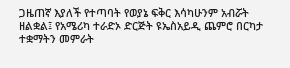ጋዜጠኛ እያለች የተጣባት የወያኔ ፍቅር እሳካሁንም አብሯት ዘልቋል፤ የአሜሪካ ተራድኦ ድርጅት ዩኤስአይዲ ጨምሮ በርካታ ተቋማትን መምራት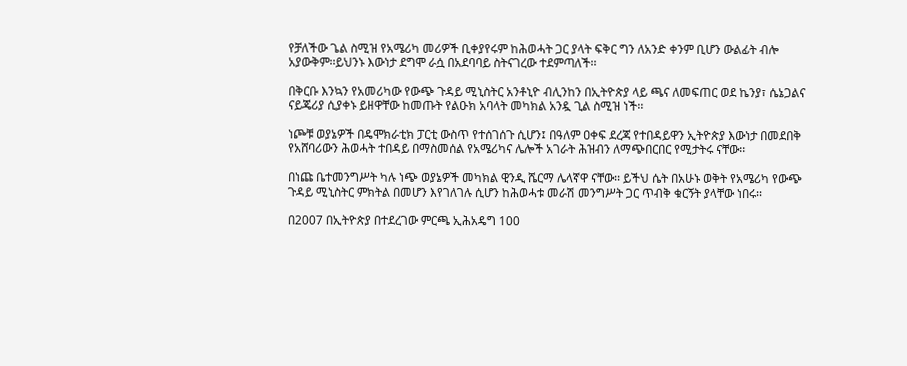የቻለችው ጌል ስሚዝ የአሜሪካ መሪዎች ቢቀያየሩም ከሕወሓት ጋር ያላት ፍቅር ግን ለአንድ ቀንም ቢሆን ውልፊት ብሎ አያውቅም፡፡ይህንኑ እውነታ ደግሞ ራሷ በአደባባይ ስትናገረው ተደምጣለች፡፡

በቅርቡ እንኳን የአመሪካው የውጭ ጉዳይ ሚኒስትር አንቶኒዮ ብሊንከን በኢትዮጵያ ላይ ጫና ለመፍጠር ወደ ኬንያ፣ ሴኔጋልና ናይጄሪያ ሲያቀኑ ይዘዋቸው ከመጡት የልዑክ አባላት መካክል አንዷ ጊል ስሚዝ ነች፡፡

ነጮቹ ወያኔዎች በዴሞክራቲክ ፓርቲ ውስጥ የተሰገሰጉ ሲሆን፤ በዓለም ዐቀፍ ደረጃ የተበዳይዋን ኢትዮጵያ እውነታ በመደበቅ የአሸባሪውን ሕወሓት ተበዳይ በማስመሰል የአሜሪካና ሌሎች አገራት ሕዝብን ለማጭበርበር የሚታትሩ ናቸው፡፡

በነጩ ቤተመንግሥት ካሉ ነጭ ወያኔዎች መካክል ዊንዲ ሼርማ ሌላኛዋ ናቸው፡፡ ይችህ ሴት በአሁኑ ወቅት የአሜሪካ የውጭ ጉዳይ ሚኒስትር ምክትል በመሆን እየገለገሉ ሲሆን ከሕወሓቱ መራሽ መንግሥት ጋር ጥብቅ ቁርኝት ያላቸው ነበሩ፡፡

በ2007 በኢትዮጵያ በተደረገው ምርጫ ኢሕአዴግ 100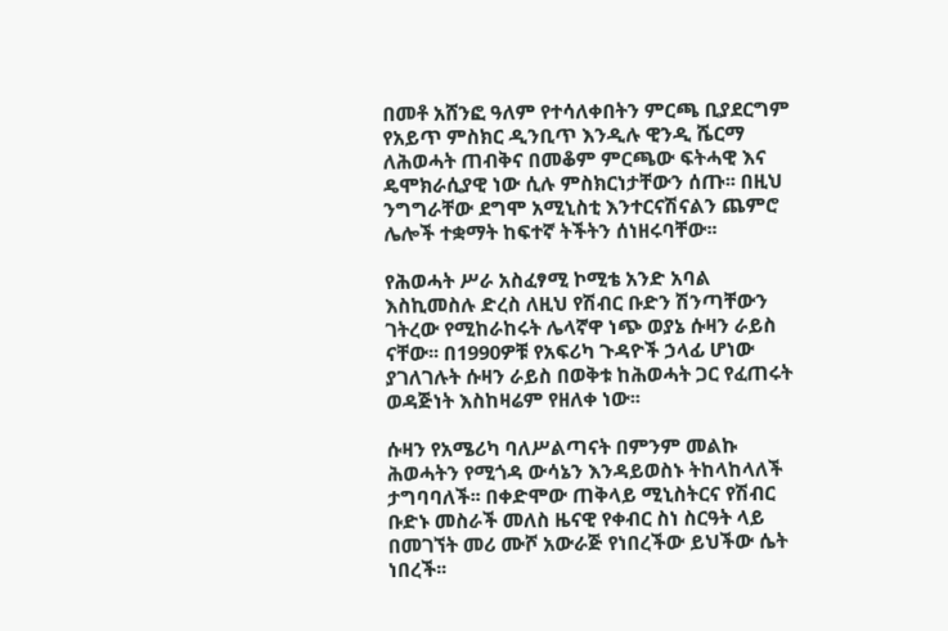በመቶ አሸንፎ ዓለም የተሳለቀበትን ምርጫ ቢያደርግም የአይጥ ምስክር ዲንቢጥ እንዲሉ ዊንዲ ሼርማ ለሕወሓት ጠብቅና በመቆም ምርጫው ፍትሓዊ እና ዴሞክራሲያዊ ነው ሲሉ ምስክርነታቸውን ሰጡ፡፡ በዚህ ንግግራቸው ደግሞ አሚኒስቲ እንተርናሽናልን ጨምሮ ሌሎች ተቋማት ከፍተኛ ትችትን ሰነዘሩባቸው፡፡

የሕወሓት ሥራ አስፈፃሚ ኮሚቴ አንድ አባል እስኪመስሉ ድረስ ለዚህ የሽብር ቡድን ሽንጣቸውን ገትረው የሚከራከሩት ሌላኛዋ ነጭ ወያኔ ሱዛን ራይስ ናቸው፡፡ በ1990ዎቹ የአፍሪካ ጉዳዮች ኃላፊ ሆነው ያገለገሉት ሱዛን ራይስ በወቅቱ ከሕወሓት ጋር የፈጠሩት ወዳጅነት እስከዛሬም የዘለቀ ነው፡፡

ሱዛን የአሜሪካ ባለሥልጣናት በምንም መልኩ ሕወሓትን የሚጎዳ ውሳኔን እንዳይወስኑ ትከላከላለች ታግባባለች፡፡ በቀድሞው ጠቅላይ ሚኒስትርና የሽብር ቡድኑ መስራች መለስ ዜናዊ የቀብር ስነ ስርዓት ላይ በመገኘት መሪ ሙሾ አውራጅ የነበረችው ይህችው ሴት ነበረች፡፡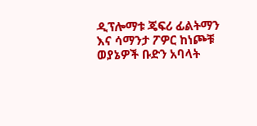ዲፕሎማቱ ጄፍሪ ፊልትማን እና ሳማንታ ፖዎር ከነጮቹ ወያኔዎች ቡድን አባላት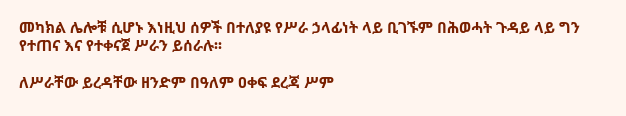መካክል ሌሎቹ ሲሆኑ እነዚህ ሰዎች በተለያዩ የሥራ ኃላፊነት ላይ ቢገኙም በሕወሓት ጉዳይ ላይ ግን የተጠና እና የተቀናጀ ሥራን ይሰራሉ፡፡

ለሥራቸው ይረዳቸው ዘንድም በዓለም ዐቀፍ ደረጃ ሥም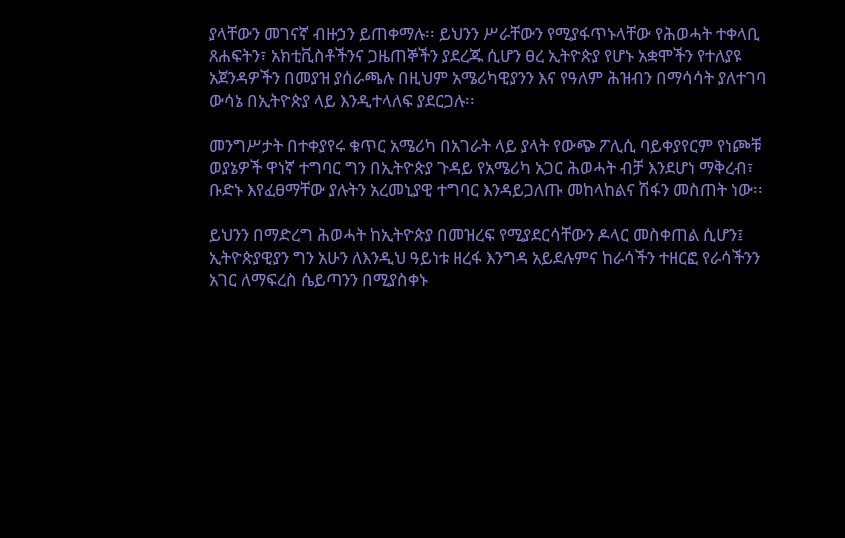ያላቸውን መገናኛ ብዙኃን ይጠቀማሉ፡፡ ይህንን ሥራቸውን የሚያፋጥኑላቸው የሕወሓት ተቀላቢ ጸሐፍትን፣ አክቲቪስቶችንና ጋዜጠኞችን ያደረጁ ሲሆን ፀረ ኢትዮጵያ የሆኑ አቋሞችን የተለያዩ አጀንዳዎችን በመያዝ ያሰራጫሉ በዚህም አሜሪካዊያንን እና የዓለም ሕዝብን በማሳሳት ያለተገባ ውሳኔ በኢትዮጵያ ላይ እንዲተላለፍ ያደርጋሉ፡፡

መንግሥታት በተቀያየሩ ቁጥር አሜሪካ በአገራት ላይ ያላት የውጭ ፖሊሲ ባይቀያየርም የነጮቹ ወያኔዎች ዋነኛ ተግባር ግን በኢትዮጵያ ጉዳይ የአሜሪካ አጋር ሕወሓት ብቻ እንደሆነ ማቅረብ፣ ቡድኑ እየፈፀማቸው ያሉትን አረመኒያዊ ተግባር እንዳይጋለጡ መከላከልና ሽፋን መስጠት ነው፡፡

ይህንን በማድረግ ሕወሓት ከኢትዮጵያ በመዝረፍ የሚያደርሳቸውን ዶላር መስቀጠል ሲሆን፤ ኢትዮጵያዊያን ግን አሁን ለእንዲህ ዓይነቱ ዘረፋ እንግዳ አይደሉምና ከራሳችን ተዘርፎ የራሳችንን አገር ለማፍረስ ሴይጣንን በሚያስቀኑ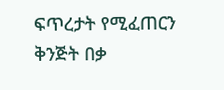ፍጥረታት የሚፈጠርን ቅንጅት በቃ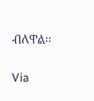ብለዋል፡፡

Via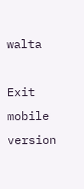walta

Exit mobile version